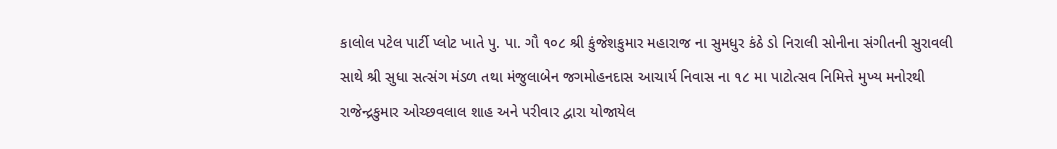કાલોલ પટેલ પાર્ટી પ્લોટ ખાતે પુ. પા. ગૌ ૧૦૮ શ્રી કુંજેશકુમાર મહારાજ ના સુમધુર કંઠે ડો નિરાલી સોનીના સંગીતની સુરાવલી સાથે શ્રી સુધા સત્સંગ મંડળ તથા મંજુલાબેન જગમોહનદાસ આચાર્ય નિવાસ ના ૧૮ મા પાટોત્સવ નિમિત્તે મુખ્ય મનોરથી રાજેન્દ્રકુમાર ઓચ્છવલાલ શાહ અને પરીવાર દ્વારા યોજાયેલ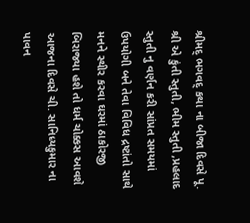શ્રીમદ્ ભગવદ્ કથા ના બીજા દિવસે પૂ. શ્રી એ કુંતી સ્તુતી, ભીમ સ્તુતી ,પ્રહલાદ સ્તુતી નુ વર્ણન કરી સાંપ્રત સમયમાં ઉપયોગી બને તેવા વિવિધ દ્રષ્ટાંતો સાથે મનને સ્થીર કરવા ઘરમાં ઠાકોરજી બિરાજ્યા હશે તો ધર્મ ચોક્કસ આવશે આજના દિવસે ચી. સાનિધ્યકુમાર ના પાવન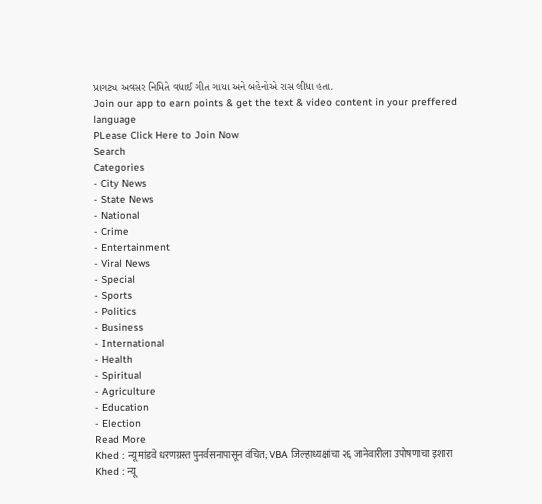પ્રાગટ્ય અવસર નિમિતે વધાઈ ગીત ગાયા અને બહેનોએ રાસ લીધા હતા.
Join our app to earn points & get the text & video content in your preffered language
PLease Click Here to Join Now
Search
Categories
- City News
- State News
- National
- Crime
- Entertainment
- Viral News
- Special
- Sports
- Politics
- Business
- International
- Health
- Spiritual
- Agriculture
- Education
- Election
Read More
Khed : न्यू मांडवे धरणग्रस्त पुनर्वसनापासून वंचित; VBA जिल्हाध्यक्षांचा २६ जानेवारीला उपोषणाचा इशारा
Khed : न्यू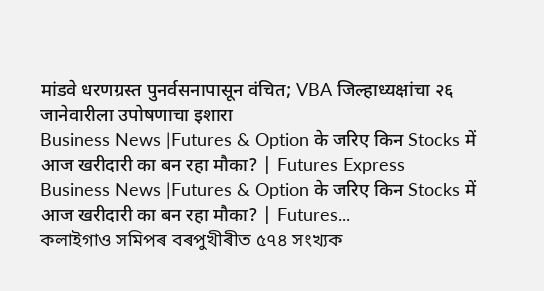मांडवे धरणग्रस्त पुनर्वसनापासून वंचित; VBA जिल्हाध्यक्षांचा २६ जानेवारीला उपोषणाचा इशारा
Business News |Futures & Option के जरिए किन Stocks में आज खरीदारी का बन रहा मौका? | Futures Express
Business News |Futures & Option के जरिए किन Stocks में आज खरीदारी का बन रहा मौका? | Futures...
কলাইগাও সমিপৰ বৰপুখীৰীত ৫৭৪ সংখ্যক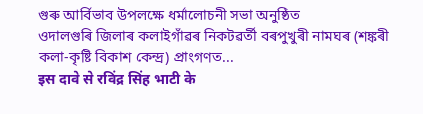গুৰু আৰ্বিভাব উপলক্ষে ধৰ্মালোচনী সভা অনুষ্ঠিত
ওদালগুৰি জিলাৰ কলাইগাঁৱৰ নিকটৱৰ্তী বৰপুখুৰী নামঘৰ (শঙ্কৰী কলা-কৃষ্টি বিকাশ কেন্দ্ৰ) প্ৰাংগণত...
इस दावे से रविंद्र सिंह भाटी के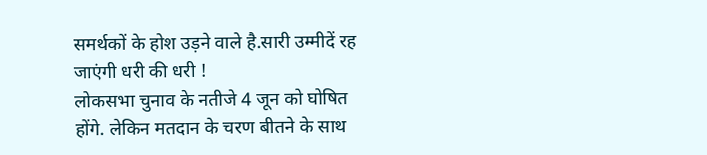समर्थकों के होश उड़ने वाले है.सारी उम्मीदें रह जाएंगी धरी की धरी !
लोकसभा चुनाव के नतीजे 4 जून को घोषित होंगे. लेकिन मतदान के चरण बीतने के साथ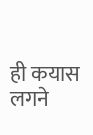ही कयास लगने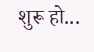शुरू हो...